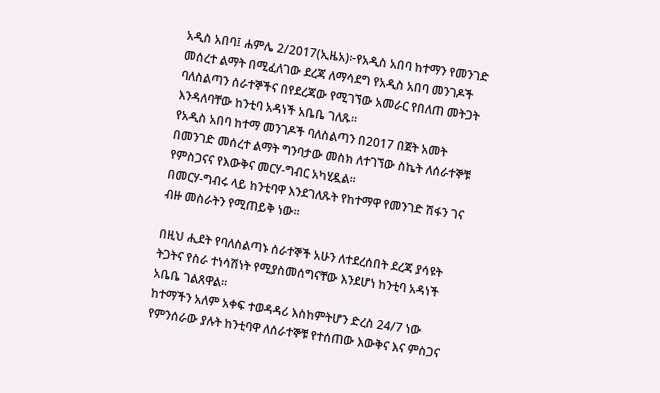አዲስ አበባ፤ ሐምሌ 2/2017(ኢዜአ)፦የአዲስ አበባ ከተማን የመንገድ መሰረተ ልማት በሚፈለገው ደረጃ ለማሳደግ የአዲስ አበባ መንገዶች ባለስልጣን ሰራተኞችና በየደረጃው የሚገኘው አመራር የበለጠ መትጋት እንዳለባቸው ከንቲባ አዳነች አቤቤ ገለጹ።
የአዲስ አበባ ከተማ መንገዶች ባለስልጣን በ2017 በጀት አመት በመንገድ መሰረተ ልማት ግንባታው መስክ ለተገኘው ስኬት ለሰራተኞቹ የምስጋናና የእውቅና መርሃ-ግብር አካሂዷል፡፡
በመርሃ-ግብሩ ላይ ከንቲባዋ እንደገለጹት የከተማዋ የመንገድ ሽፋን ገና ብዙ መስራትን የሚጠይቅ ነው።

በዚህ ሒደት የባለስልጣኑ ሰራተኞች አሁን ለተደረሰበት ደረጃ ያሳዩት ትጋትና የስራ ተነሳሽነት የሚያስመሰግናቸው እንደሆነ ከንቲባ አዳነች አቤቤ ገልጸዋል።
ከተማችን አለም አቀፍ ተወዳዳሪ እስከምትሆን ድረስ 24/7 ነው የምንሰራው ያሉት ከንቲባዋ ለሰራተኞቹ የተሰጠው እውቅና እና ምስጋና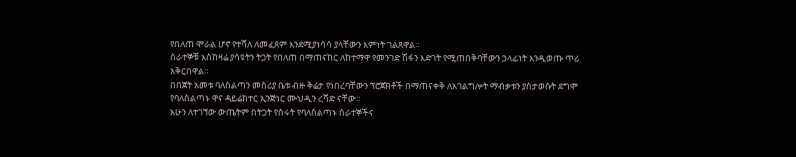የበለጠ ሞራል ሆኖ የተሻለ ለመፈጸም እንደሚያነሳሳ ያላቸውን እምነት ገልጸዋል።
ሰራተኞቹ እስከዛሬ ያሳዩትን ትጋት የበለጠ በማጠናከር ለከተማዋ የመንገድ ሽፋን እድገት የሚጠበቅባቸውን ኃላፊነት እንዲወጡ ጥሪ አቅርበዋል።
በበጀት አመቱ ባለስልጣን መስሪያ ቤቱ ብዙ ቅሬታ የነበረባቸውን ፕሮጀክቶች በማጠናቀቅ ለአገልግሎት ማብቃቱን ያስታወሱት ደግሞ የባለስልጣኑ ዋና ዳይሬክተር ኢንጅነር ሙህዲን ረሻድ ናቸው።
አሁን ለተገኘው ውጤትም በትጋት የሰሩት የባለስልጣኑ ሰራተኞችና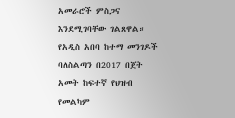አመራሮች ምስጋና እንደሚገባቸው ገልጸዋል።
የአዲስ አበባ ከተማ መንገዶች ባለስልጣን በ2017 በጀት አመት ከፍተኛ የህዝብ የመልካም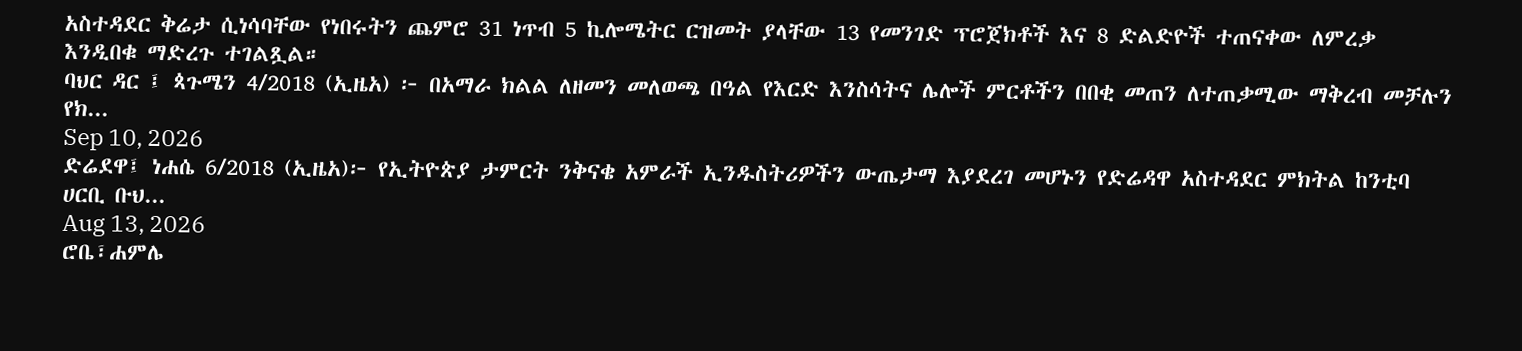አስተዳደር ቅሬታ ሲነሳባቸው የነበሩትን ጨምሮ 31 ነጥብ 5 ኪሎሜትር ርዝመት ያላቸው 13 የመንገድ ፕሮጀክቶች እና 8 ድልድዮች ተጠናቀው ለምረቃ እንዲበቁ ማድረጉ ተገልጿል።
ባህር ዳር ፤ ጳጉሜን 4/2018 (ኢዜአ) ፦ በአማራ ክልል ለዘመን መለወጫ በዓል የእርድ እንስሳትና ሌሎች ምርቶችን በበቂ መጠን ለተጠቃሚው ማቅረብ መቻሉን የክ...
Sep 10, 2026
ድሬደዋ፤ ነሐሴ 6/2018 (ኢዜአ)፦ የኢትዮጵያ ታምርት ንቅናቄ አምራች ኢንዱስትሪዎችን ውጤታማ እያደረገ መሆኑን የድሬዳዋ አስተዳደር ምክትል ከንቲባ ሀርቢ ቡህ...
Aug 13, 2026
ሮቤ፣ሐምሌ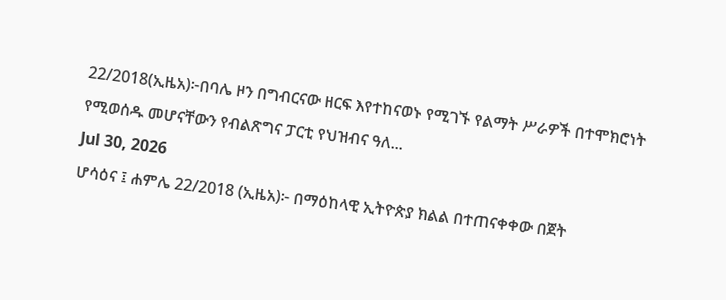22/2018(ኢዜአ)፦በባሌ ዞን በግብርናው ዘርፍ እየተከናወኑ የሚገኙ የልማት ሥራዎች በተሞክሮነት የሚወሰዱ መሆናቸውን የብልጽግና ፓርቲ የህዝብና ዓለ...
Jul 30, 2026
ሆሳዕና ፤ ሐምሌ 22/2018 (ኢዜአ)፦ በማዕከላዊ ኢትዮጵያ ክልል በተጠናቀቀው በጀት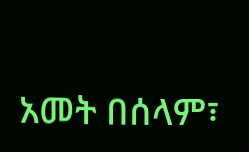አመት በሰላም፣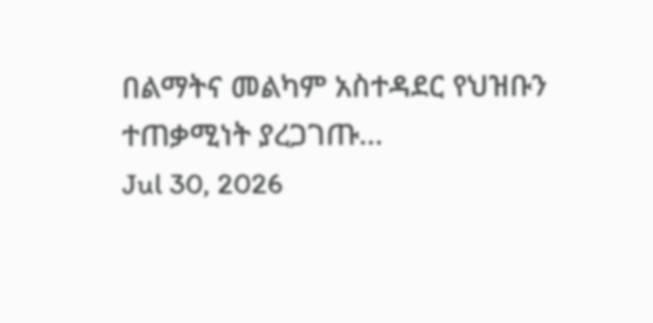በልማትና መልካም አስተዳደር የህዝቡን ተጠቃሚነት ያረጋገጡ...
Jul 30, 2026